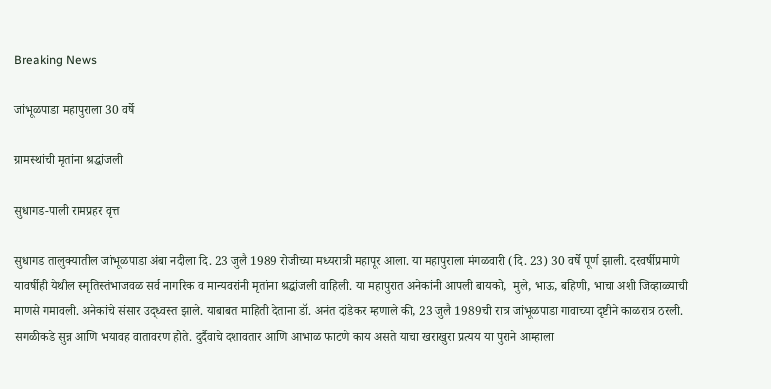Breaking News

जांभूळपाडा महापुराला 30 वर्षे

ग्रामस्थांची मृतांना श्रद्धांजली

सुधागड-पाली रामप्रहर वृत्त

सुधागड तालुक्यातील जांभूळपाडा अंबा नदीला दि. 23 जुलै 1989 रोजीच्या मध्यरात्री महापूर आला. या महापुराला मंगळवारी (दि. 23) 30 वर्षे पूर्ण झाली. दरवर्षीप्रमाणे यावर्षीही येथील स्मृतिस्तंभाजवळ सर्व नागरिक व मान्यवरांनी मृतांना श्रद्धांजली वाहिली. या महापुरात अनेकांनी आपली बायको,  मुले, भाऊ, बहिणी, भाचा अशी जिव्हाळ्याची माणसे गमावली. अनेकांचे संसार उद्ध्वस्त झाले. याबाबत माहिती देताना डॉ. अनंत दांडेकर म्हणाले की, 23 जुलै 1989ची रात्र जांभूळपाडा गावाच्या दृष्टीने काळरात्र ठरली. सगळीकडे सुन्न आणि भयावह वातावरण होते. दुर्दैवाचे दशावतार आणि आभाळ फाटणे काय असते याचा खराखुरा प्रत्यय या पुराने आम्हाला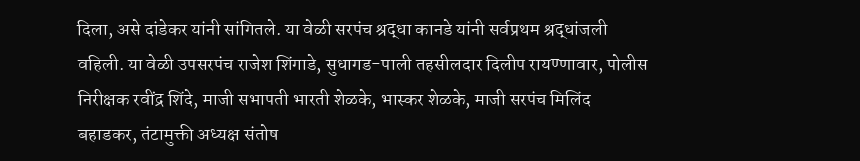दिला, असे दांडेकर यांनी सांगितले. या वेळी सरपंच श्रद्धा कानडे यांनी सर्वप्रथम श्रद्धांजली वहिली. या वेळी उपसरपंच राजेश शिंगाडे, सुधागड-पाली तहसीलदार दिलीप रायण्णावार, पोलीस निरीक्षक रवींद्र शिंदे, माजी सभापती भारती शेळके, भास्कर शेळके, माजी सरपंच मिलिंद बहाडकर, तंटामुक्ती अध्यक्ष संतोष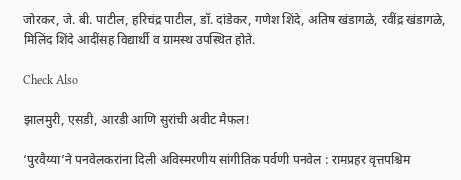जोरकर, जे. बी. पाटील, हरिचंद्र पाटील, डॉ. दांडेकर, गणेश शिंदे, अतिष खंडागळे, रवींद्र खंडागळे, मिलिंद शिंदे आदींसह विद्यार्थी व ग्रामस्थ उपस्थित होते.

Check Also

झालमुरी, एसडी, आरडी आणि सुरांची अवीट मैफल!

‘पुरवैय्या‌’ने पनवेलकरांना दिली अविस्मरणीय सांगीतिक पर्वणी पनवेल : रामप्रहर वृत्तपश्चिम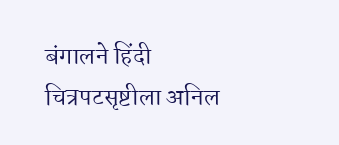बंगालने हिंदी चित्रपटसृष्टीला अनिल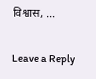विश्वास, …

Leave a Reply